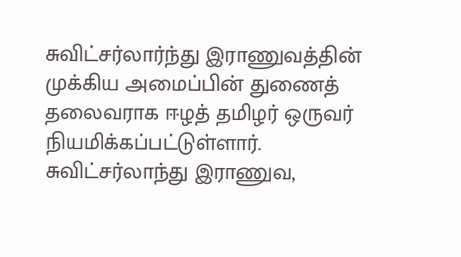சுவிட்சர்லார்ந்து இராணுவத்தின் முக்கிய அமைப்பின் துணைத் தலைவராக ஈழத் தமிழர் ஒருவர் நியமிக்கப்பட்டுள்ளார்.
சுவிட்சர்லாந்து இராணுவ,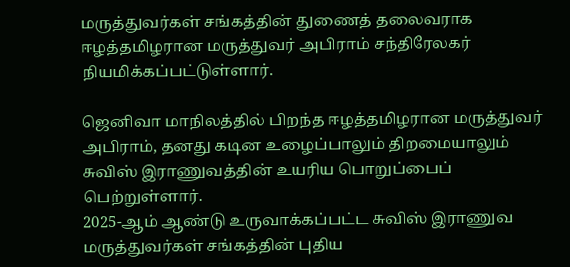மருத்துவர்கள் சங்கத்தின் துணைத் தலைவராக ஈழத்தமிழரான மருத்துவர் அபிராம் சந்திரேலகர் நியமிக்கப்பட்டுள்ளார்.

ஜெனிவா மாநிலத்தில் பிறந்த ஈழத்தமிழரான மருத்துவர் அபிராம், தனது கடின உழைப்பாலும் திறமையாலும் சுவிஸ் இராணுவத்தின் உயரிய பொறுப்பைப் பெற்றுள்ளார்.
2025-ஆம் ஆண்டு உருவாக்கப்பட்ட சுவிஸ் இராணுவ மருத்துவர்கள் சங்கத்தின் புதிய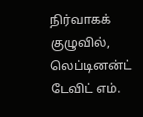நிர்வாகக் குழுவில், லெப்டினன்ட் டேவிட் எம்.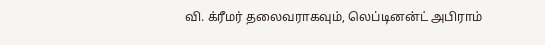வி. க்ரீமர் தலைவராகவும், லெப்டினன்ட் அபிராம்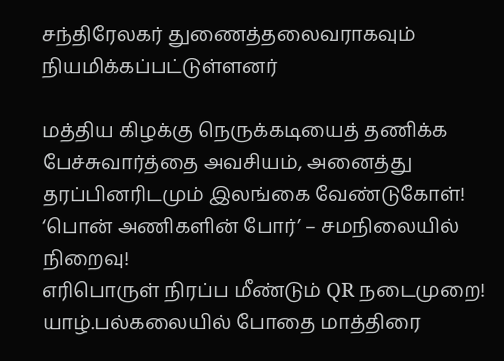சந்திரேலகர் துணைத்தலைவராகவும் நியமிக்கப்பட்டுள்ளனர்

மத்திய கிழக்கு நெருக்கடியைத் தணிக்க பேச்சுவார்த்தை அவசியம், அனைத்து தரப்பினரிடமும் இலங்கை வேண்டுகோள்!
‘பொன் அணிகளின் போர்’ – சமநிலையில் நிறைவு!
எரிபொருள் நிரப்ப மீண்டும் QR நடைமுறை!
யாழ்.பல்கலையில் போதை மாத்திரை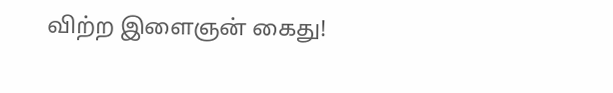விற்ற இளைஞன் கைது!